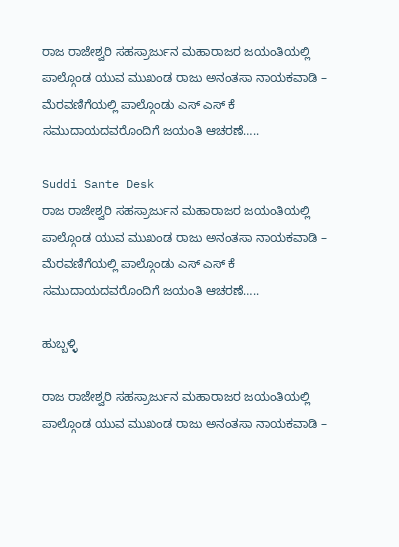ರಾಜ ರಾಜೇಶ್ವರಿ ಸಹಸ್ರಾರ್ಜುನ ಮಹಾರಾಜರ ಜಯಂತಿಯಲ್ಲಿ ಪಾಲ್ಗೊಂಡ ಯುವ ಮುಖಂಡ ರಾಜು ಅನಂತಸಾ ನಾಯಕವಾಡಿ – ಮೆರವಣಿಗೆಯಲ್ಲಿ ಪಾಲ್ಗೊಂಡು ಎಸ್ ಎಸ್ ಕೆ ಸಮುದಾಯದವರೊಂದಿಗೆ ಜಯಂತಿ ಆಚರಣೆ…..

Suddi Sante Desk
ರಾಜ ರಾಜೇಶ್ವರಿ ಸಹಸ್ರಾರ್ಜುನ ಮಹಾರಾಜರ ಜಯಂತಿಯಲ್ಲಿ ಪಾಲ್ಗೊಂಡ ಯುವ ಮುಖಂಡ ರಾಜು ಅನಂತಸಾ ನಾಯಕವಾಡಿ – ಮೆರವಣಿಗೆಯಲ್ಲಿ ಪಾಲ್ಗೊಂಡು ಎಸ್ ಎಸ್ ಕೆ ಸಮುದಾಯದವರೊಂದಿಗೆ ಜಯಂತಿ ಆಚರಣೆ…..

ಹುಬ್ಬಳ್ಳಿ

ರಾಜ ರಾಜೇಶ್ವರಿ ಸಹಸ್ರಾರ್ಜುನ ಮಹಾರಾಜರ ಜಯಂತಿಯಲ್ಲಿ ಪಾಲ್ಗೊಂಡ ಯುವ ಮುಖಂಡ ರಾಜು ಅನಂತಸಾ ನಾಯಕವಾಡಿ –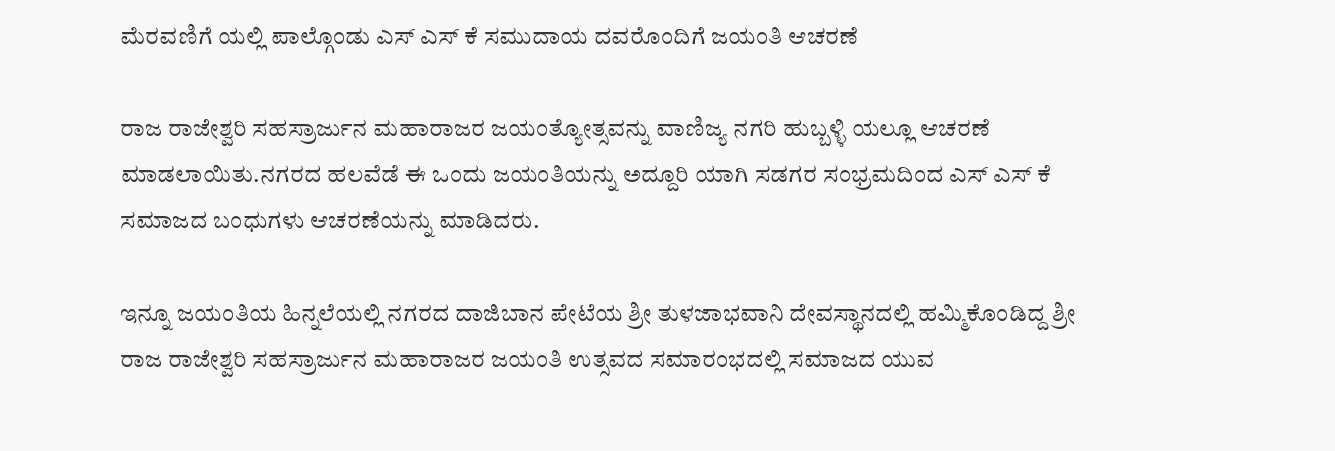ಮೆರವಣಿಗೆ ಯಲ್ಲಿ ಪಾಲ್ಗೊಂಡು ಎಸ್ ಎಸ್ ಕೆ ಸಮುದಾಯ ದವರೊಂದಿಗೆ ಜಯಂತಿ ಆಚರಣೆ

ರಾಜ ರಾಜೇಶ್ವರಿ ಸಹಸ್ರಾರ್ಜುನ ಮಹಾರಾಜರ ಜಯಂತ್ಯೋತ್ಸವನ್ನು ವಾಣಿಜ್ಯ ನಗರಿ ಹುಬ್ಬಳ್ಳಿ ಯಲ್ಲೂ ಆಚರಣೆ ಮಾಡಲಾಯಿತು.ನಗರದ ಹಲವೆಡೆ ಈ ಒಂದು ಜಯಂತಿಯನ್ನು ಅದ್ದೂರಿ ಯಾಗಿ ಸಡಗರ ಸಂಭ್ರಮದಿಂದ ಎಸ್ ಎಸ್ ಕೆ ಸಮಾಜದ ಬಂಧುಗಳು ಆಚರಣೆಯನ್ನು ಮಾಡಿದರು.

ಇನ್ನೂ ಜಯಂತಿಯ ಹಿನ್ನಲೆಯಲ್ಲಿ ನಗರದ ದಾಜಿಬಾನ ಪೇಟೆಯ ಶ್ರೀ ತುಳಜಾಭವಾನಿ ದೇವಸ್ಥಾನದಲ್ಲಿ ಹಮ್ಮಿಕೊಂಡಿದ್ದ ಶ್ರೀ ರಾಜ ರಾಜೇಶ್ವರಿ ಸಹಸ್ರಾರ್ಜುನ ಮಹಾರಾಜರ ಜಯಂತಿ ಉತ್ಸವದ ಸಮಾರಂಭದಲ್ಲಿ ಸಮಾಜದ ಯುವ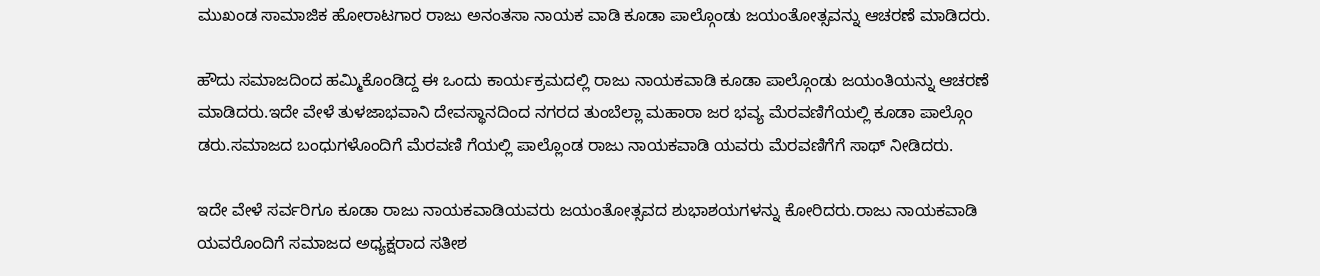ಮುಖಂಡ ಸಾಮಾಜಿಕ ಹೋರಾಟಗಾರ ರಾಜು ಅನಂತಸಾ ನಾಯಕ ವಾಡಿ ಕೂಡಾ ಪಾಲ್ಗೊಂಡು ಜಯಂತೋತ್ಸವನ್ನು ಆಚರಣೆ ಮಾಡಿದರು.

ಹೌದು ಸಮಾಜದಿಂದ ಹಮ್ಮಿಕೊಂಡಿದ್ದ ಈ ಒಂದು ಕಾರ್ಯಕ್ರಮದಲ್ಲಿ ರಾಜು ನಾಯಕವಾಡಿ ಕೂಡಾ ಪಾಲ್ಗೊಂಡು ಜಯಂತಿಯನ್ನು ಆಚರಣೆ ಮಾಡಿದರು.ಇದೇ ವೇಳೆ ತುಳಜಾಭವಾನಿ ದೇವಸ್ಥಾನದಿಂದ ನಗರದ ತುಂಬೆಲ್ಲಾ ಮಹಾರಾ ಜರ ಭವ್ಯ ಮೆರವಣಿಗೆಯಲ್ಲಿ ಕೂಡಾ ಪಾಲ್ಗೊಂ ಡರು.ಸಮಾಜದ ಬಂಧುಗಳೊಂದಿಗೆ ಮೆರವಣಿ ಗೆಯಲ್ಲಿ ಪಾಲ್ಲೊಂಡ ರಾಜು ನಾಯಕವಾಡಿ ಯವರು ಮೆರವಣಿಗೆಗೆ ಸಾಥ್ ನೀಡಿದರು.

ಇದೇ ವೇಳೆ ಸರ್ವರಿಗೂ ಕೂಡಾ ರಾಜು ನಾಯಕವಾಡಿಯವರು ಜಯಂತೋತ್ಸವದ ಶುಭಾಶಯಗಳನ್ನು ಕೋರಿದರು.ರಾಜು ನಾಯಕವಾಡಿ ಯವರೊಂದಿಗೆ ಸಮಾಜದ ಅಧ್ಯಕ್ಷರಾದ ಸತೀಶ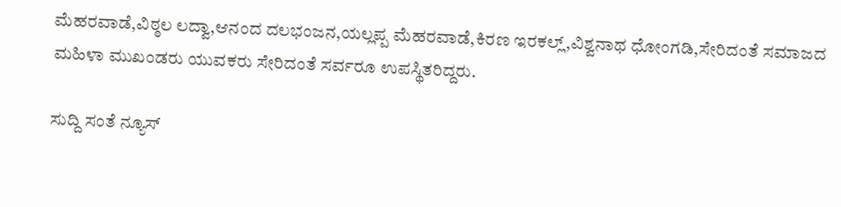ಮೆಹರವಾಡೆ,ವಿಠ್ಠಲ ಲದ್ವಾ,ಆನಂದ ದಲಭಂಜನ,ಯಲ್ಲಪ್ಪ ಮೆಹರವಾಡೆ,ಕಿರಣ ಇರಕಲ್ಲ್,ವಿಶ್ವನಾಥ ಧೋಂಗಡಿ,ಸೇರಿದಂತೆ ಸಮಾಜದ ಮಹಿಳಾ ಮುಖಂಡರು ಯುವಕರು ಸೇರಿದಂತೆ ಸರ್ವರೂ ಉಪಸ್ಥಿತರಿದ್ದರು.

ಸುದ್ದಿ ಸಂತೆ ನ್ಯೂಸ್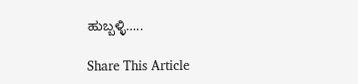ಹುಬ್ಬಳ್ಳಿ…..

Share This Article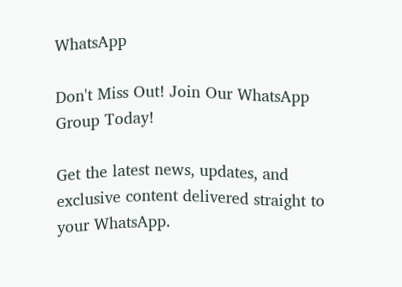WhatsApp

Don't Miss Out! Join Our WhatsApp Group Today!

Get the latest news, updates, and exclusive content delivered straight to your WhatsApp.